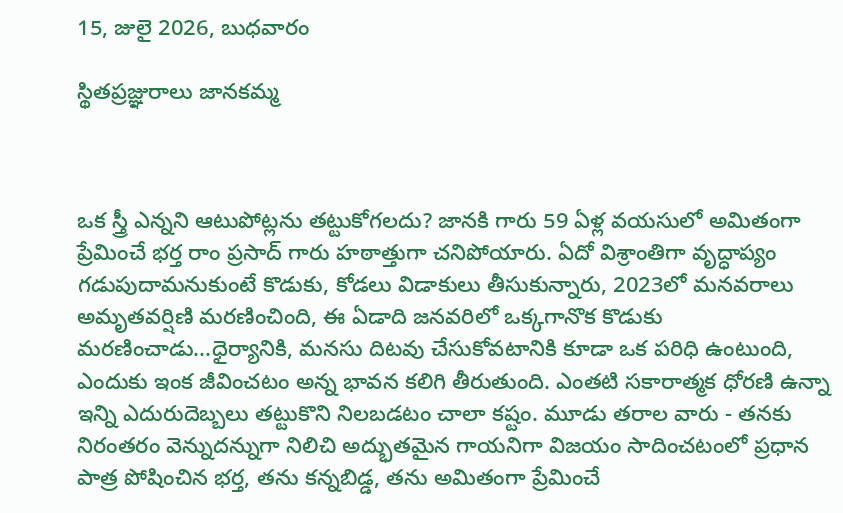15, జులై 2026, బుధవారం

స్థితప్రజ్ఞురాలు జానకమ్మ



ఒక స్త్రీ ఎన్నని ఆటుపోట్లను తట్టుకోగలదు? జానకి గారు 59 ఏళ్ల వయసులో అమితంగా ప్రేమించే భర్త రాం ప్రసాద్ గారు హఠాత్తుగా చనిపోయారు. ఏదో విశ్రాంతిగా వృద్ధాప్యం గడుపుదామనుకుంటే కొడుకు, కోడలు విడాకులు తీసుకున్నారు, 2023లో మనవరాలు అమృతవర్షిణి మరణించింది, ఈ ఏడాది జనవరిలో ఒక్కగానొక కొడుకు మరణించాడు...ధైర్యానికి, మనసు దిటవు చేసుకోవటానికి కూడా ఒక పరిధి ఉంటుంది, ఎందుకు ఇంక జీవించటం అన్న భావన కలిగి తీరుతుంది. ఎంతటి సకారాత్మక ధోరణి ఉన్నా ఇన్ని ఎదురుదెబ్బలు తట్టుకొని నిలబడటం చాలా కష్టం. మూడు తరాల వారు - తనకు నిరంతరం వెన్నుదన్నుగా నిలిచి అద్భుతమైన గాయనిగా విజయం సాదించటంలో ప్రధాన పాత్ర పోషించిన భర్త, తను కన్నబిడ్డ, తను అమితంగా ప్రేమించే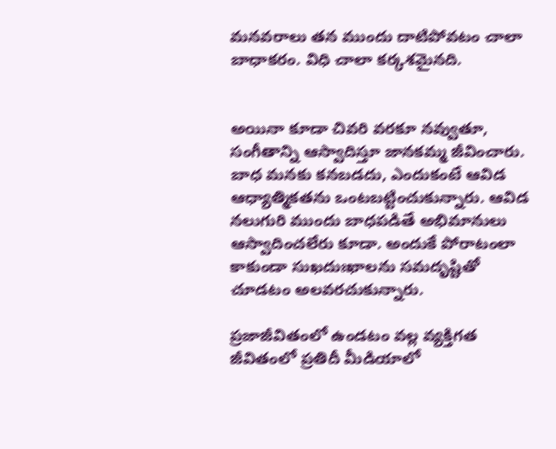మనవరాలు తన ముందు దాటిపోవటం చాలా బాధాకరం. విధి చాలా కర్కశమైనది.


అయినా కూడా చివరి వరకూ నవ్వుతూ, సంగీతాన్ని ఆస్వాదిస్తూ జానకమ్మ జీవించారు. బాధ మనకు కనబడదు, ఎందుకంటే ఆవిడ ఆధ్యాత్మికతను ఒంటబట్టించుకున్నారు. ఆవిడ నలుగురి ముందు బాధపడితే అభిమానులు ఆస్వాదించలేరు కూడా. అందుకే పోరాటంలా కాకుండా సుఖదుఃఖాలను సమదృష్టితో చూడటం అలవరచుకున్నారు.

ప్రజాజీవితంలో ఉండటం వల్ల వ్యక్తిగత జీవితంలో ప్రతిదీ మీడియాలో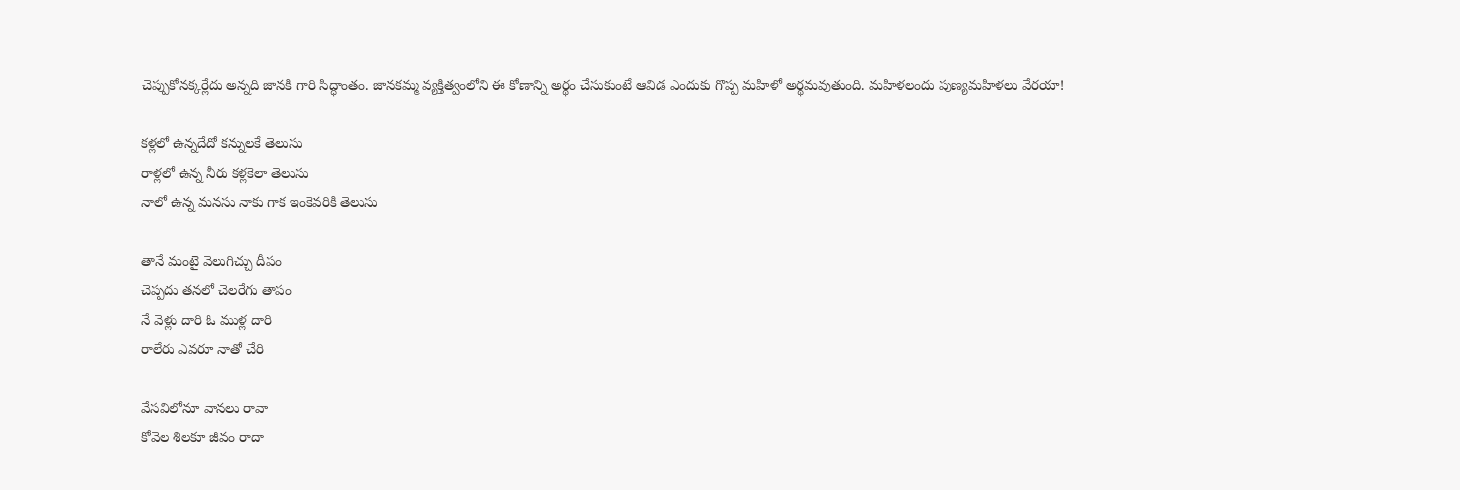చెప్పుకోనక్కర్లేదు అన్నది జానకి గారి సిద్ధాంతం. జానకమ్మ వ్యక్తిత్వంలోని ఈ కోణాన్ని అర్థం చేసుకుంటే ఆవిడ ఎందుకు గొప్ప మహిళో అర్థమవుతుంది. మహిళలందు పుణ్యమహిళలు వేరయా!

కళ్లలో ఉన్నదేదో కన్నులకే తెలుసు
రాళ్లలో ఉన్న నీరు కళ్లకెలా తెలుసు
నాలో ఉన్న మనసు నాకు గాక ఇంకెవరికి తెలుసు

తానే మంటై వెలుగిచ్చు దీపం
చెప్పదు తనలో చెలరేగు తాపం
నే వెళ్లు దారి ఓ ముళ్ల దారి
రాలేరు ఎవరూ నాతో చేరి

వేసవిలోనూ వానలు రావా
కోవెల శిలకూ జీవం రాదా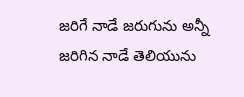జరిగే నాడే జరుగును అన్నీ
జరిగిన నాడే తెలియును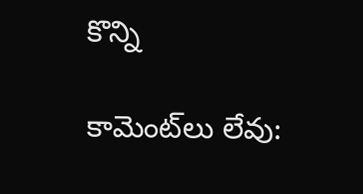కొన్ని

కామెంట్‌లు లేవు: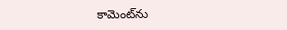కామెంట్‌ను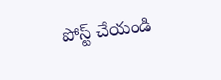పోస్ట్ చేయండి